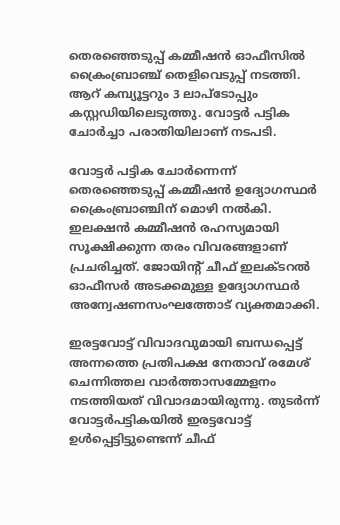തെരഞ്ഞെടുപ്പ് കമ്മീഷന്‍ ഓഫീസില്‍ ക്രൈംബ്രാഞ്ച് തെളിവെടുപ്പ് നടത്തി. ആറ് കമ്പ്യൂട്ടറും 3 ലാപ്‌ടോപ്പും കസ്റ്റഡിയിലെടുത്തു. വോട്ടര്‍ പട്ടിക ചോര്‍ച്ചാ പരാതിയിലാണ് നടപടി.

വോട്ടര്‍ പട്ടിക ചോര്‍ന്നെന്ന് തെരഞ്ഞെടുപ്പ് കമ്മീഷന്‍ ഉദ്യോഗസ്ഥര്‍ ക്രൈംബ്രാഞ്ചിന് മൊഴി നല്‍കി. ഇലക്ഷന്‍ കമ്മീഷന്‍ രഹസ്യമായി സൂക്ഷിക്കുന്ന തരം വിവരങ്ങളാണ് പ്രചരിച്ചത്. ജോയിന്റ് ചീഫ് ഇലക്ടറല്‍ ഓഫീസര്‍ അടക്കമുള്ള ഉദ്യോഗസ്ഥര്‍ അന്വേഷണസംഘത്തോട് വ്യക്തമാക്കി.

ഇരട്ടവോട്ട് വിവാദവുമായി ബന്ധപ്പെട്ട് അന്നത്തെ പ്രതിപക്ഷ നേതാവ് രമേശ് ചെന്നിത്തല വാര്‍ത്താസമ്മേളനം നടത്തിയത് വിവാദമായിരുന്നു. തുടര്‍ന്ന് വോട്ടര്‍പട്ടികയില്‍ ഇരട്ടവോട്ട് ഉള്‍പ്പെട്ടിട്ടുണ്ടെന്ന് ചീഫ്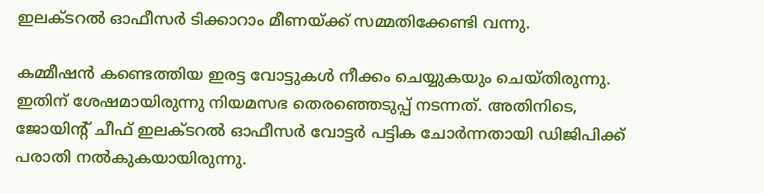ഇലക്ടറല്‍ ഓഫീസര്‍ ടിക്കാറാം മീണയ്ക്ക് സമ്മതിക്കേണ്ടി വന്നു.

കമ്മീഷന്‍ കണ്ടെത്തിയ ഇരട്ട വോട്ടുകള്‍ നീക്കം ചെയ്യുകയും ചെയ്തിരുന്നു. ഇതിന് ശേഷമായിരുന്നു നിയമസഭ തെരഞ്ഞെടുപ്പ് നടന്നത്. അതിനിടെ, ജോയിന്റ് ചീഫ് ഇലക്ടറല്‍ ഓഫീസര്‍ വോട്ടര്‍ പട്ടിക ചോര്‍ന്നതായി ഡിജിപിക്ക് പരാതി നല്‍കുകയായിരുന്നു.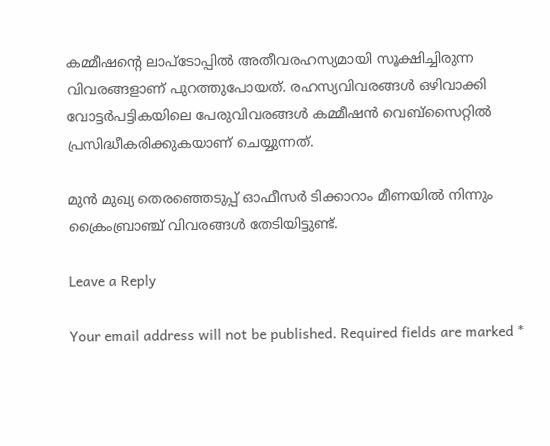കമ്മീഷന്റെ ലാപ്‌ടോപ്പില്‍ അതീവരഹസ്യമായി സൂക്ഷിച്ചിരുന്ന വിവരങ്ങളാണ് പുറത്തുപോയത്. രഹസ്യവിവരങ്ങള്‍ ഒഴിവാക്കി വോട്ടര്‍പട്ടികയിലെ പേരുവിവരങ്ങള്‍ കമ്മീഷന്‍ വെബ്‌സൈറ്റില്‍ പ്രസിദ്ധീകരിക്കുകയാണ് ചെയ്യുന്നത്.

മുന്‍ മുഖ്യ തെരഞ്ഞെടുപ്പ് ഓഫീസര്‍ ടിക്കാറാം മീണയില്‍ നിന്നും ക്രൈംബ്രാഞ്ച് വിവരങ്ങള്‍ തേടിയിട്ടുണ്ട്.

Leave a Reply

Your email address will not be published. Required fields are marked *